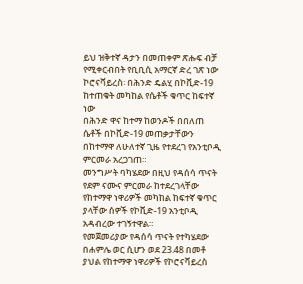ይህ ዝቅተኛ ዳታን በመጠቀም ጽሑፍ ብቻ የሚቀርብበት የቢቢሲ አማርኛ ድረ ገጽ ነው
ኮሮናቫይረስ፡ በሕንድ ዴልሂ በኮቪድ-19 ከተጠቁት መካከል የሴቶች ቁጥር ከፍተኛ ነው
በሕንድ ዋና ከተማ ከወንዶች በበለጠ ሴቶች በኮቪድ-19 መጠቃታቸውን በከተማዋ ለሁለተኛ ጊዜ የተደረገ የአንቲቦዲ ምርመራ አረጋገጠ።
መንግሥት ባካሄደው በዚህ የዳሰሳ ጥናት የደም ናሙና ምርመራ ከተደረገላቸው የከተማዋ ነዋሪዎች መካከል ከፍተኛ ቁጥር ያላቸው ሰዎች የኮቪድ-19 አንቲቦዲ አዳብረው ተገኝተዋል።
የመጀመሪያው የዳሰሳ ጥናት የተካሄደው በሐምሌ ወር ሲሆን ወደ 23.48 በመቶ ያህል የከተማዋ ነዋሪዎች የኮሮናቫይረስ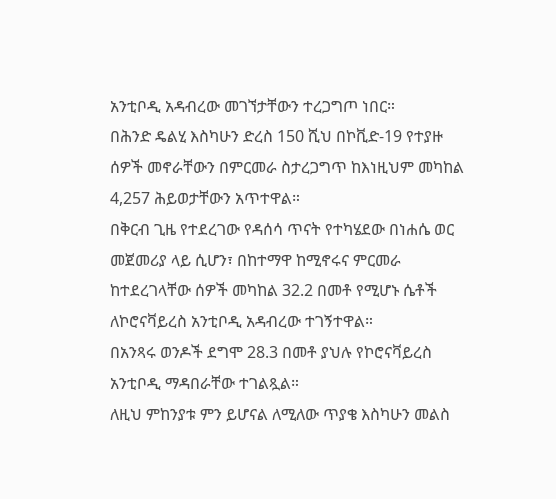አንቲቦዲ አዳብረው መገኘታቸውን ተረጋግጦ ነበር።
በሕንድ ዴልሂ እስካሁን ድረስ 150 ሺህ በኮቪድ-19 የተያዙ ሰዎች መኖራቸውን በምርመራ ስታረጋግጥ ከእነዚህም መካከል 4,257 ሕይወታቸውን አጥተዋል።
በቅርብ ጊዜ የተደረገው የዳሰሳ ጥናት የተካሄደው በነሐሴ ወር መጀመሪያ ላይ ሲሆን፣ በከተማዋ ከሚኖሩና ምርመራ ከተደረገላቸው ሰዎች መካከል 32.2 በመቶ የሚሆኑ ሴቶች ለኮሮናቫይረስ አንቲቦዲ አዳብረው ተገኝተዋል።
በአንጻሩ ወንዶች ደግሞ 28.3 በመቶ ያህሉ የኮሮናቫይረስ አንቲቦዲ ማዳበራቸው ተገልጿል።
ለዚህ ምከንያቱ ምን ይሆናል ለሚለው ጥያቄ እስካሁን መልስ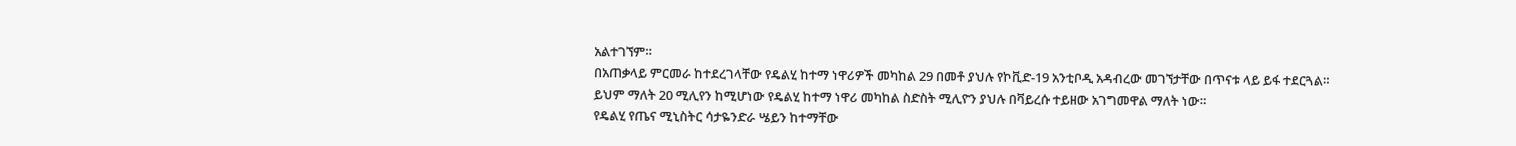አልተገኘም።
በአጠቃላይ ምርመራ ከተደረገላቸው የዴልሂ ከተማ ነዋሪዎች መካከል 29 በመቶ ያህሉ የኮቪድ-19 አንቲቦዲ አዳብረው መገኘታቸው በጥናቱ ላይ ይፋ ተደርጓል።
ይህም ማለት 20 ሚሊየን ከሚሆነው የዴልሂ ከተማ ነዋሪ መካከል ስድስት ሚሊዮን ያህሉ በቫይረሱ ተይዘው አገግመዋል ማለት ነው።
የዴልሂ የጤና ሚኒስትር ሳታዬንድራ ሤይን ከተማቸው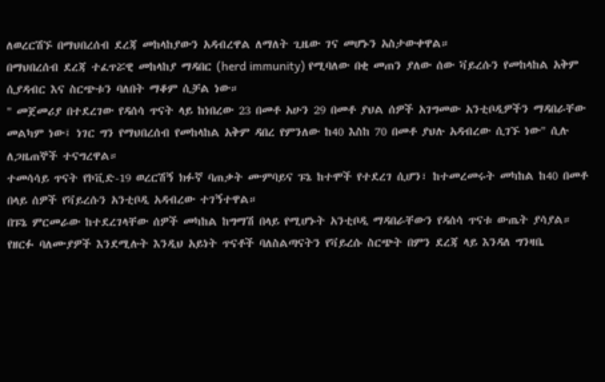ለወረርሽኙ በማህበረሰብ ደረጃ መከላከያውን አዳብረዋል ለማለት ጊዜው ገና መሆኑን አስታውቀዋል።
በማህበረሰብ ደረጃ ተፈጥሯዊ መከላከያ ማዳበር (herd immunity) የሚባለው በቂ መጠን ያለው ሰው ቫይረሱን የመከላከል አቅም ሲያዳብር እና ስርጭቱን ባለበት ማቆም ሲቻል ነው።
" መጀመሪያ በተደረገው የዳሰሳ ጥናት ላይ ከነበረው 23 በመቶ አሁን 29 በመቶ ያህል ሰዎች አገግመው አንቲቦዲዎችን ማዳበራቸው መልካም ነው፤ ነገር ግን የማህበረሰብ የመከላከል አቅም ዳበረ የምንለው ከ40 እስከ 70 በመቶ ያህሉ አዳብረው ሲገኙ ነው" ሲሉ ለጋዜጠኞች ተናግረዋል።
ተመሳሳይ ጥናት የኮቪድ-19 ወረርሽኝ ክፉኛ ባጠቃት ሙምባይና ፑኔ ከተሞች የተደረገ ሲሆን፣ ከተመረመሩት መካከል ከ40 በመቶ በላይ ሰዎች የቫይረሱን አንቲቦዲ አዳብረው ተገኝተዋል።
በፑኔ ምርመራው ከተደረገላቸው ሰዎች መካከል ከግማሽ በላይ የሚሆኑት አንቲቦዲ ማዳበራቸውን የዳሰሳ ጥናቱ ውጤት ያሳያል።
የዘርፉ ባለሙያዎች እንደሚሉት እንዲህ አይነት ጥናቶች ባለስልጣናትን የቫይረሱ ስርጭት በምን ደረጃ ላይ እንዳለ ግንዛቤ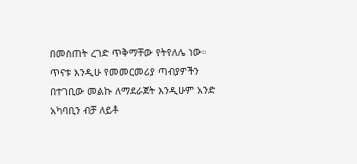በመስጠት ረገድ ጥቅማቸው የትየለሌ ነው።
ጥናቱ እንዲሁ የመመርመሪያ ጣብያዎችን በተገቢው መልኩ ለማደራጀት እንዲሁም አንድ አካባቢን ብቻ ለይቶ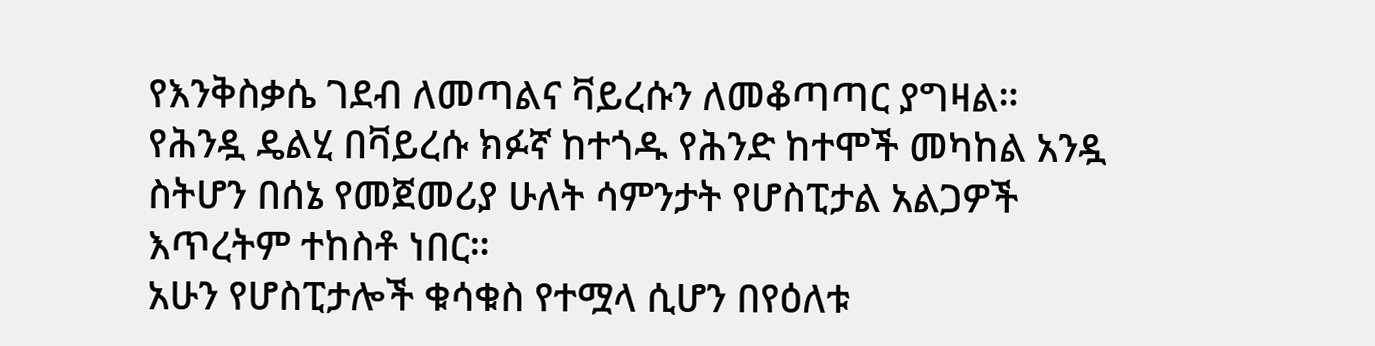የእንቅስቃሴ ገደብ ለመጣልና ቫይረሱን ለመቆጣጣር ያግዛል።
የሕንዷ ዴልሂ በቫይረሱ ክፉኛ ከተጎዱ የሕንድ ከተሞች መካከል አንዷ ስትሆን በሰኔ የመጀመሪያ ሁለት ሳምንታት የሆስፒታል አልጋዎች እጥረትም ተከስቶ ነበር።
አሁን የሆስፒታሎች ቁሳቁስ የተሟላ ሲሆን በየዕለቱ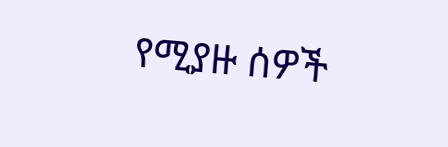የሚያዙ ሰዎች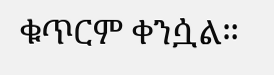ቁጥርም ቀንሷል።